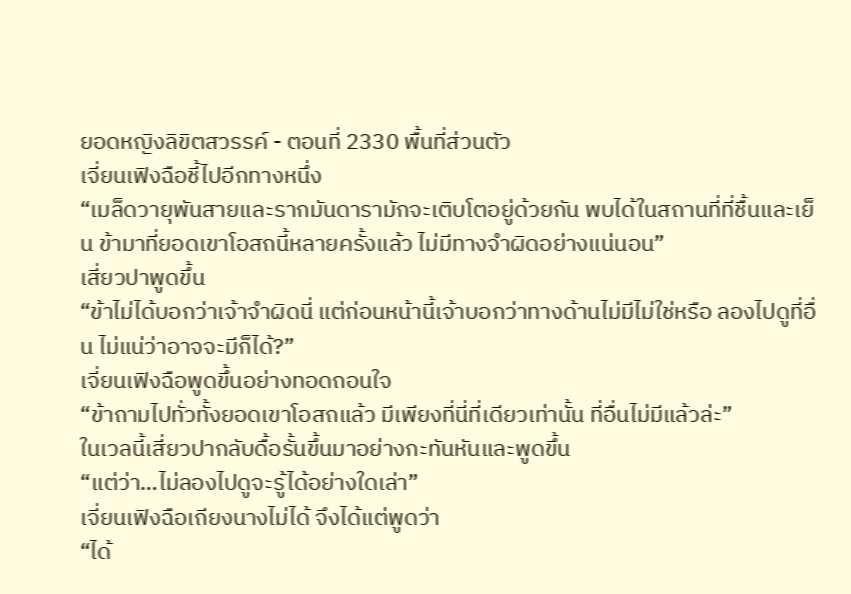ยอดหญิงลิขิตสวรรค์ - ตอนที่ 2330 พื้นที่ส่วนตัว
เจี่ยนเฟิงฉือชี้ไปอีกทางหนึ่ง
“เมล็ดวายุพันสายและรากมันดารามักจะเติบโตอยู่ด้วยกัน พบได้ในสถานที่ที่ชื้นและเย็น ข้ามาที่ยอดเขาโอสถนี้หลายครั้งแล้ว ไม่มีทางจำผิดอย่างแน่นอน”
เสี่ยวปาพูดขึ้น
“ข้าไม่ได้บอกว่าเจ้าจำผิดนี่ แต่ก่อนหน้านี้เจ้าบอกว่าทางด้านไม่มีไม่ใช่หรือ ลองไปดูที่อื่น ไม่แน่ว่าอาจจะมีก็ได้?”
เจี่ยนเฟิงฉือพูดขึ้นอย่างทอดถอนใจ
“ข้าถามไปทั่วทั้งยอดเขาโอสถแล้ว มีเพียงที่นี่ที่เดียวเท่านั้น ที่อื่นไม่มีแล้วล่ะ”
ในเวลนี้เสี่ยวปากลับดื้อรั้นขึ้นมาอย่างกะทันหันและพูดขึ้น
“แต่ว่า…ไม่ลองไปดูจะรู้ได้อย่างใดเล่า”
เจี่ยนเฟิงฉือเถียงนางไม่ได้ จึงได้แต่พูดว่า
“ได้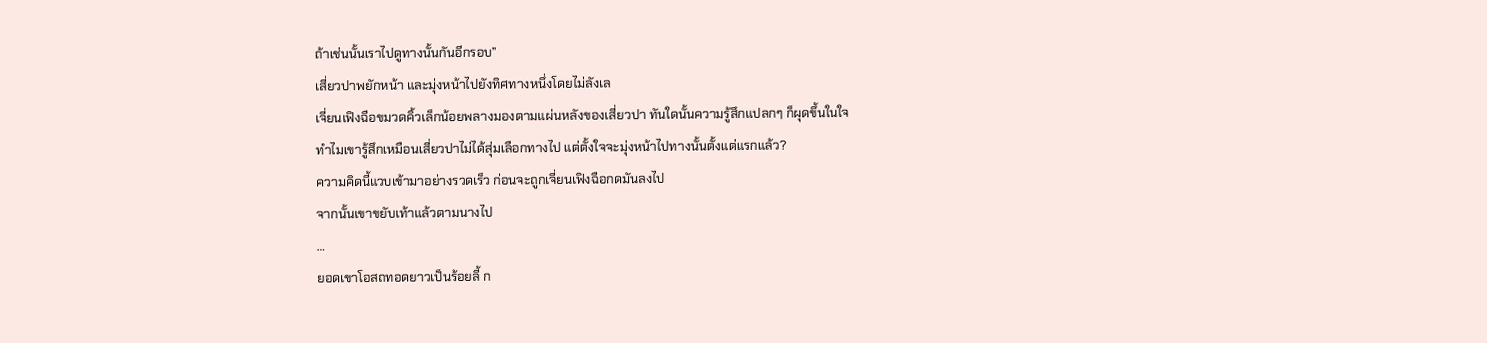ถ้าเช่นนั้นเราไปดูทางนั้นกันอีกรอบ”
เสี่ยวปาพยักหน้า และมุ่งหน้าไปยังทิศทางหนึ่งโดยไม่ลังเล
เจี่ยนเฟิงฉือขมวดคิ้วเล็กน้อยพลางมองตามแผ่นหลังของเสี่ยวปา ทันใดนั้นความรู้สึกแปลกๆ ก็ผุดขึ้นในใจ
ทำไมเขารู้สึกเหมือนเสี่ยวปาไม่ได้สุ่มเลือกทางไป แต่ตั้งใจจะมุ่งหน้าไปทางนั้นตั้งแต่แรกแล้ว?
ความคิดนี้แวบเข้ามาอย่างรวดเร็ว ก่อนจะถูกเจี่ยนเฟิงฉือกดมันลงไป
จากนั้นเขาขยับเท้าแล้วตามนางไป
…
ยอดเขาโอสถทอดยาวเป็นร้อยลี้ ก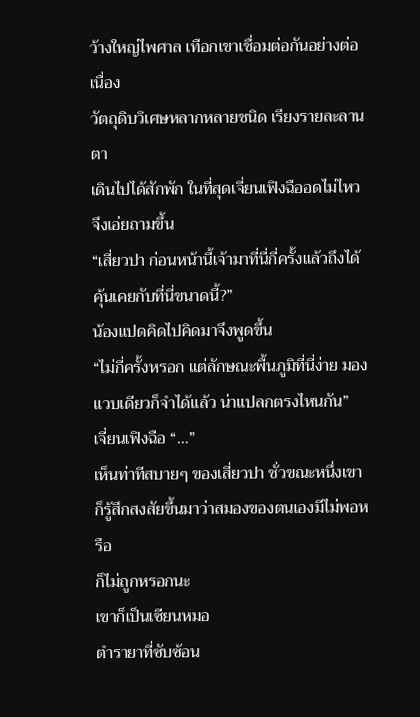ว้างใหญ่ไพศาล เทือกเขาเชื่อมต่อกันอย่างต่อเนื่อง
วัตถุดิบวิเศษหลากหลายชนิด เรียงรายละลานตา
เดินไปได้สักพัก ในที่สุดเจี่ยนเฟิงฉืออดไม่ไหวจึงเอ่ยถามขึ้น
“เสี่ยวปา ก่อนหน้านี้เจ้ามาที่นี่กี่ครั้งแล้วถึงได้คุ้นเคยกับที่นี่ขนาดนี้?”
น้องแปดคิดไปคิดมาจึงพูดขึ้น
“ไม่กี่ครั้งหรอก แต่ลักษณะพื้นภูมิที่นี่ง่าย มองแวบเดียวก็จำได้แล้ว น่าแปลกตรงไหนกัน”
เจี่ยนเฟิงฉือ “…”
เห็นท่าทีสบายๆ ของเสี่ยวปา ชั่วขณะหนึ่งเขาก็รู้สึกสงสัยขึ้นมาว่าสมองของตนเองมีไม่พอหรือ
ก็ไม่ถูกหรอกนะ
เขาก็เป็นเซียนหมอ
ตำรายาที่ซับซ้อน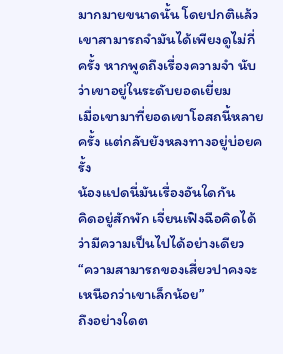มากมายขนาดนั้น โดยปกติแล้วเขาสามารถจำมันได้เพียงดูไม่กี่ครั้ง หากพูดถึงเรื่องความจำ นับว่าเขาอยู่ในระดับยอดเยี่ยม
เมื่อเขามาที่ยอดเขาโอสถนี้หลายครั้ง แต่กลับยังหลงทางอยู่บ่อยครั้ง
น้องแปดนี่มันเรื่องอันใดกัน
คิดอยู่สักพัก เจี่ยนเฟิงฉือคิดได้ว่ามีความเป็นไปได้อย่างเดียว
“ความสามารถของเสี่ยวปาคงจะเหนือกว่าเขาเล็กน้อย”
ถึงอย่างใดต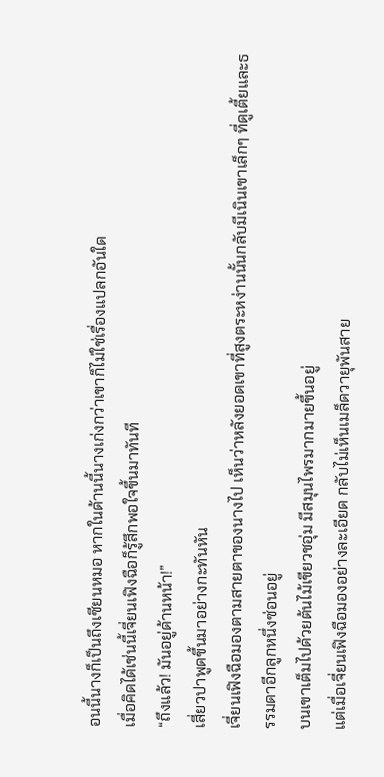อนนี้นางก็เป็นถึงเซียนหมอ หากในด้านนี้นางเก่งกว่าเขาก็ไม่ใช่เรื่องแปลกอันใด
เมื่อคิดได้เช่นนี้เจี่ยนเฟิงฉือก็รู้สึกพอใจขึ้นมาทันที
“ถึงแล้ว! มันอยู่ด้านหน้า!”
เสี่ยวปาพูดขึ้นมาอย่างกะทันหัน
เจี่ยนเฟิงฉือมองตามสายตาของนางไป เห็นว่าหลังยอดเขาที่สูงตระหง่านนั้นกลับมีเนินเขาเล็กๆ ที่ดูเตี้ยและธรรมดาอีกลูกหนึ่งซ่อนอยู่
บนเขาเต็มไปด้วยต้นไม้เขียวชอุ่ม มีสมุนไพรมากมายขึ้นอยู่
แต่เมื่อเจี่ยนเฟิงฉือมองอย่างละเอียด กลับไม่เห็นเมล็ดวายุพันสาย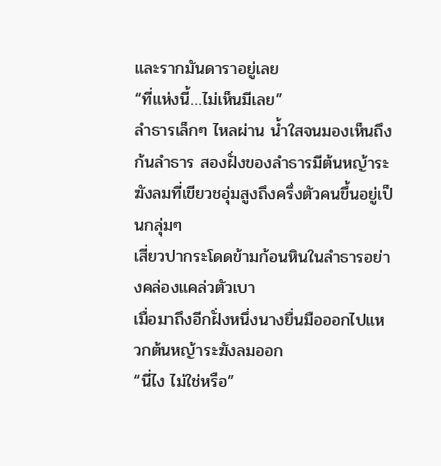และรากมันดาราอยู่เลย
“ที่แห่งนี้…ไม่เห็นมีเลย”
ลำธารเล็กๆ ไหลผ่าน น้ำใสจนมองเห็นถึงก้นลำธาร สองฝั่งของลำธารมีต้นหญ้าระฆังลมที่เขียวชอุ่มสูงถึงครึ่งตัวคนขึ้นอยู่เป็นกลุ่มๆ
เสี่ยวปากระโดดข้ามก้อนหินในลำธารอย่างคล่องแคล่วตัวเบา
เมื่อมาถึงอีกฝั่งหนึ่งนางยื่นมือออกไปแหวกต้นหญ้าระฆังลมออก
“นี่ไง ไม่ใช่หรือ”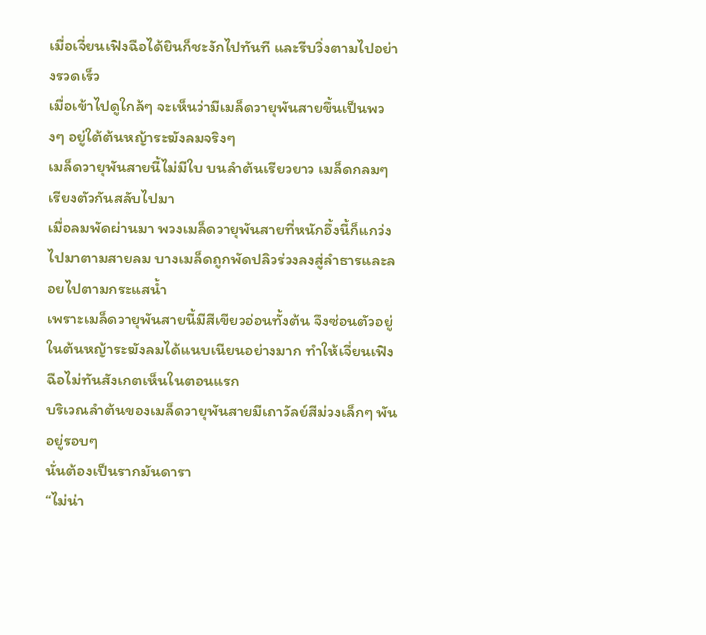เมื่อเจี่ยนเฟิงฉือได้ยินก็ชะงักไปทันที และรีบวิ่งตามไปอย่างรวดเร็ว
เมื่อเข้าไปดูใกล้ๆ จะเห็นว่ามีเมล็ดวายุพันสายขึ้นเป็นพวงๆ อยู่ใต้ต้นหญ้าระฆังลมจริงๆ
เมล็ดวายุพันสายนี้ไม่มีใบ บนลำต้นเรียวยาว เมล็ดกลมๆ เรียงตัวกันสลับไปมา
เมื่อลมพัดผ่านมา พวงเมล็ดวายุพันสายที่หนักอึ้งนี้ก็แกว่งไปมาตามสายลม บางเมล็ดถูกพัดปลิวร่วงลงสู่ลำธารและลอยไปตามกระแสน้ำ
เพราะเมล็ดวายุพันสายนี้มีสีเขียวอ่อนทั้งต้น จึงซ่อนตัวอยู่ในต้นหญ้าระฆังลมได้แนบเนียนอย่างมาก ทำให้เจี่ยนเฟิงฉือไม่ทันสังเกตเห็นในตอนแรก
บริเวณลำต้นของเมล็ดวายุพันสายมีเถาวัลย์สีม่วงเล็กๆ พันอยู่รอบๆ
นั่นต้องเป็นรากมันดารา
“ไม่น่า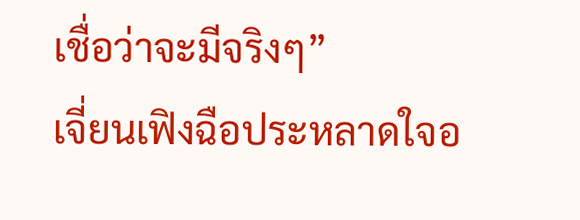เชื่อว่าจะมีจริงๆ”
เจี่ยนเฟิงฉือประหลาดใจอ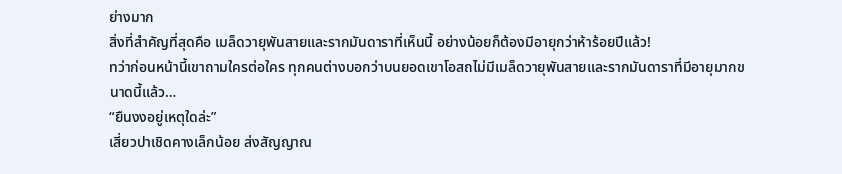ย่างมาก
สิ่งที่สำคัญที่สุดคือ เมล็ดวายุพันสายและรากมันดาราที่เห็นนี้ อย่างน้อยก็ต้องมีอายุกว่าห้าร้อยปีแล้ว!
ทว่าก่อนหน้านี้เขาถามใครต่อใคร ทุกคนต่างบอกว่าบนยอดเขาโอสถไม่มีเมล็ดวายุพันสายและรากมันดาราที่มีอายุมากขนาดนี้แล้ว…
“ยืนงงอยู่เหตุใดล่ะ”
เสี่ยวปาเชิดคางเล็กน้อย ส่งสัญญาณ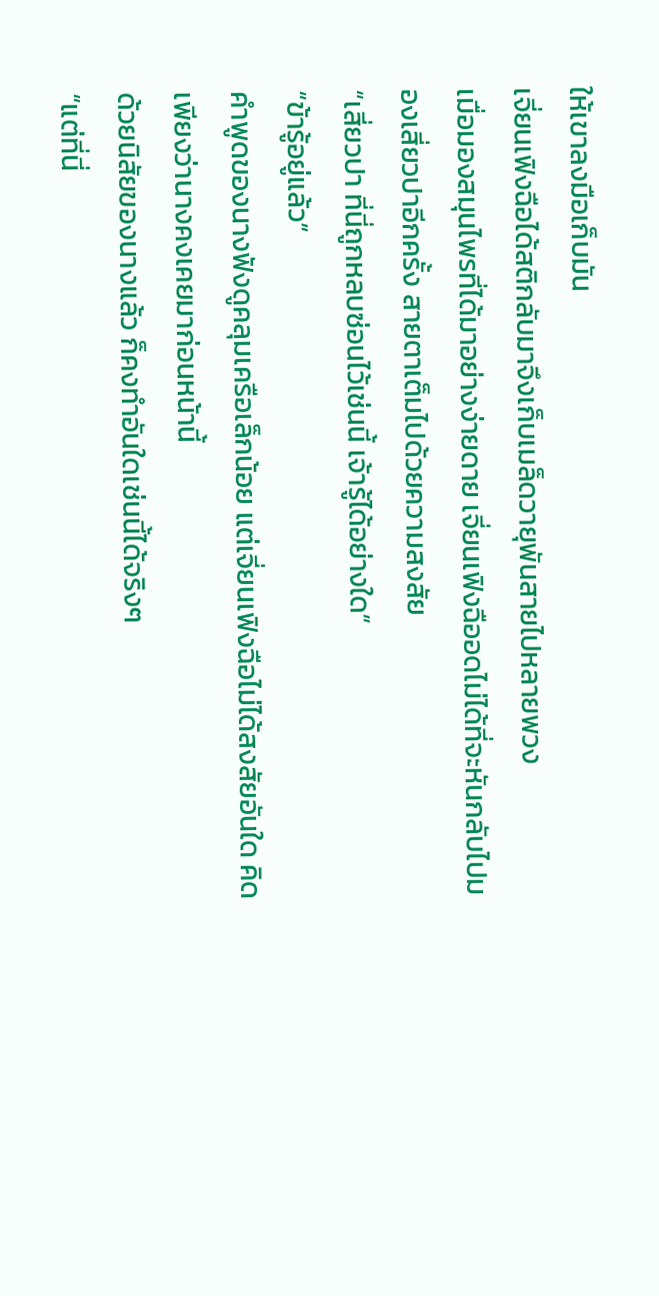ให้เขาลงมือเก็บมัน
เจี่ยนเฟิงฉือได้สติกลับมาจึงเก็บเมล็ดวายุพันสายไปหลายพวง
เมื่อมองสมุนไพรที่ได้มาอย่างง่ายดาย เจี่ยนเฟิงฉืออดไม่ได้ที่จะหันกลับไปมองเสี่ยวปาอีกครั้ง สายตาเต็มไปด้วยความสงสัย
“เสี่ยวปา ที่นี่ถูกหลบซ่อนไว้เช่นนี้ เจ้ารู้ได้อย่างใด”
“ข้ารู้อยู่แล้ว”
คำพูดของนางฟังดูคลุมเครือเล็กน้อย แต่เจี่ยนเฟิงฉือไม่ได้สงสัยอันใด คิดเพียงว่านางคงเคยมาก่อนหน้านี้
ด้วยนิสัยของนางแล้ว ก็คงทำอันใดเช่นนี้ได้จริงๆ
“แต่ที่นี่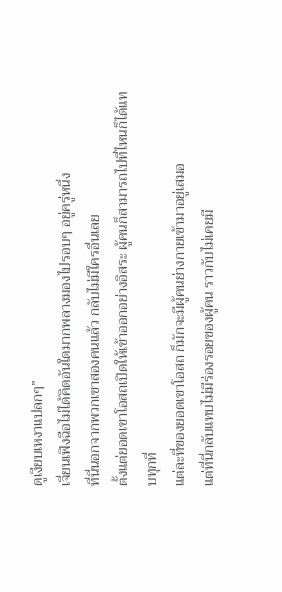ดูเงียบเหงาแปลกๆ”
เจี่ยนเฟิงฉือไม่ได้คิดอันใดมากพลางมองไปรอบๆ อยู่ครู่หนึ่ง
ที่นี่นอกจากพวกเขาสองคนแล้ว กลับไม่มีใครอื่นเลย
ตั้งแต่ยอดเขาโอสถเปิดให้เข้าออกอย่างอิสระ ผู้คนก็สามารถไปที่ไหนก็ได้แทบทุกที่
แต่ละที่ของยอดเขาโอสถ ก็มักจะมีผู้คนย่างกายเข้ามาอยู่เสมอ
แต่ที่นี่กลับแทบไม่มีร่องรอยของผู้คน ราวกับไม่เคยมี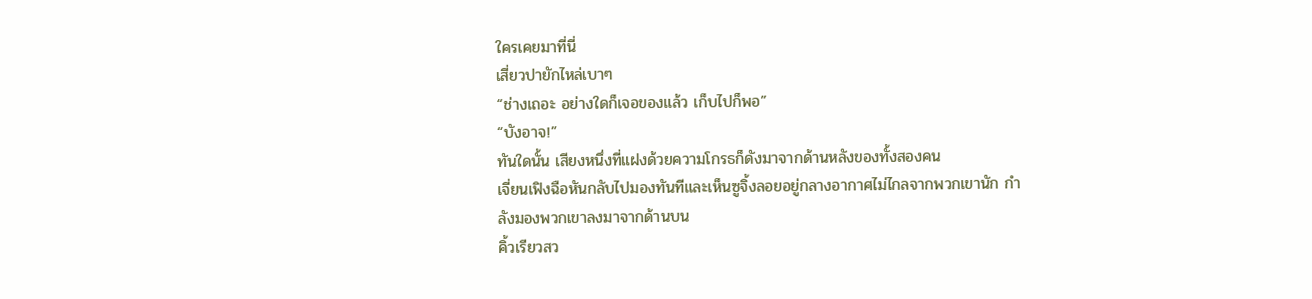ใครเคยมาที่นี่
เสี่ยวปายักไหล่เบาๆ
“ช่างเถอะ อย่างใดก็เจอของแล้ว เก็บไปก็พอ”
“บังอาจ!”
ทันใดนั้น เสียงหนึ่งที่แฝงด้วยความโกรธก็ดังมาจากด้านหลังของทั้งสองคน
เจี่ยนเฟิงฉือหันกลับไปมองทันทีและเห็นซูจิ้งลอยอยู่กลางอากาศไม่ไกลจากพวกเขานัก กำลังมองพวกเขาลงมาจากด้านบน
คิ้วเรียวสว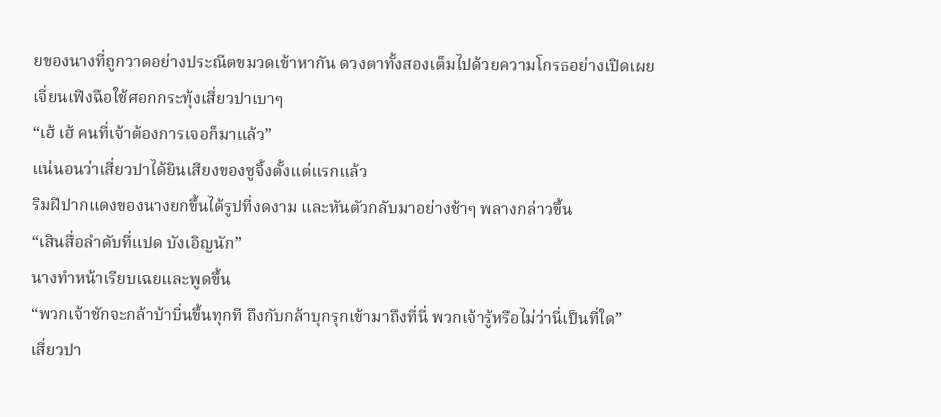ยของนางที่ถูกวาดอย่างประณีตขมวดเข้าหากัน ดวงตาทั้งสองเต็มไปด้วยความโกรธอย่างเปิดเผย
เจี่ยนเฟิงฉือใช้ศอกกระทุ้งเสี่ยวปาเบาๆ
“เฮ้ เฮ้ คนที่เจ้าต้องการเจอก็มาแล้ว”
แน่นอนว่าเสี่ยวปาได้ยินเสียงของซูจิ้งตั้งแต่แรกแล้ว
ริมฝีปากแดงของนางยกขึ้นได้รูปที่งดงาม และหันตัวกลับมาอย่างช้าๆ พลางกล่าวขึ้น
“เสินสื่อลำดับที่แปด บังเอิญนัก”
นางทำหน้าเรียบเฉยและพูดขึ้น
“พวกเจ้าชักจะกล้าบ้าบิ่นขึ้นทุกที ถึงกับกล้าบุกรุกเข้ามาถึงที่นี่ พวกเจ้ารู้หรือไม่ว่านี่เป็นที่ใด”
เสี่ยวปา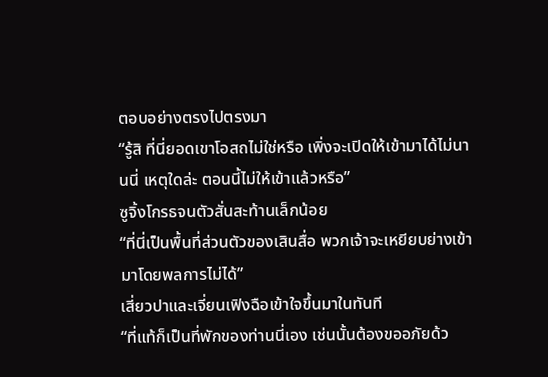ตอบอย่างตรงไปตรงมา
“รู้สิ ที่นี่ยอดเขาโอสถไม่ใช่หรือ เพิ่งจะเปิดให้เข้ามาได้ไม่นานนี่ เหตุใดล่ะ ตอนนี้ไม่ให้เข้าแล้วหรือ”
ซูจิ้งโกรธจนตัวสั่นสะท้านเล็กน้อย
“ที่นี่เป็นพื้นที่ส่วนตัวของเสินสื่อ พวกเจ้าจะเหยียบย่างเข้ามาโดยพลการไม่ได้”
เสี่ยวปาและเจี่ยนเฟิงฉือเข้าใจขึ้นมาในทันที
“ที่แท้ก็เป็นที่พักของท่านนี่เอง เช่นนั้นต้องขออภัยด้ว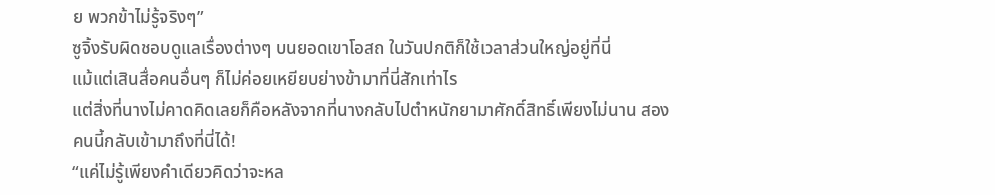ย พวกข้าไม่รู้จริงๆ”
ซูจิ้งรับผิดชอบดูแลเรื่องต่างๆ บนยอดเขาโอสถ ในวันปกติก็ใช้เวลาส่วนใหญ่อยู่ที่นี่
แม้แต่เสินสื่อคนอื่นๆ ก็ไม่ค่อยเหยียบย่างข้ามาที่นี่สักเท่าไร
แต่สิ่งที่นางไม่คาดคิดเลยก็คือหลังจากที่นางกลับไปตำหนักยามาศักดิ์สิทธิ์เพียงไม่นาน สองคนนี้กลับเข้ามาถึงที่นี่ได้!
“แค่ไม่รู้เพียงคำเดียวคิดว่าจะหล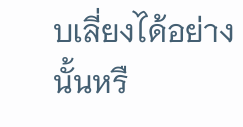บเลี่ยงได้อย่างนั้นหรื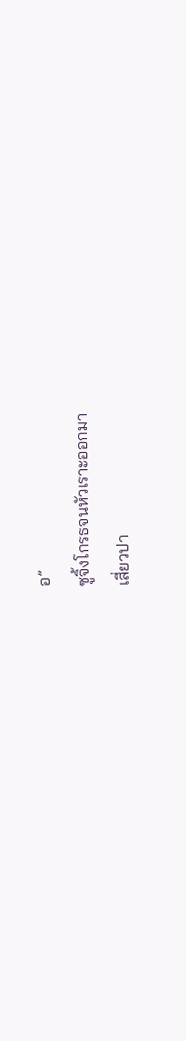อ”
ซูจิ้งโกรธจนหัวเราะออกมา
เสี่ยวปา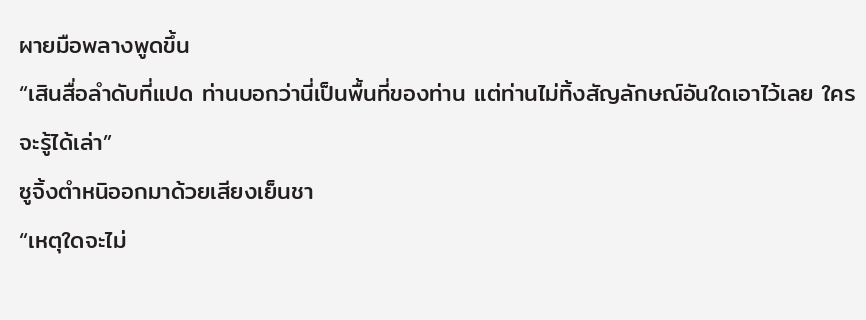ผายมือพลางพูดขึ้น
“เสินสื่อลำดับที่แปด ท่านบอกว่านี่เป็นพื้นที่ของท่าน แต่ท่านไม่ทิ้งสัญลักษณ์อันใดเอาไว้เลย ใครจะรู้ได้เล่า”
ซูจิ้งตำหนิออกมาด้วยเสียงเย็นชา
“เหตุใดจะไม่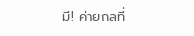มี! ค่ายกลที่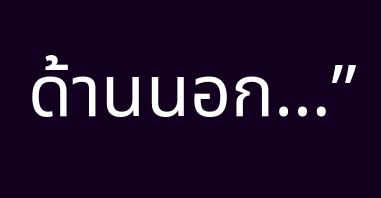ด้านนอก…”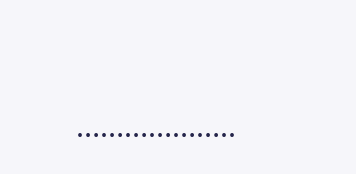………………..